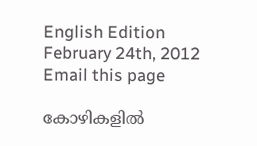English Edition
February 24th, 2012
Email this page

കോഴികളില്‍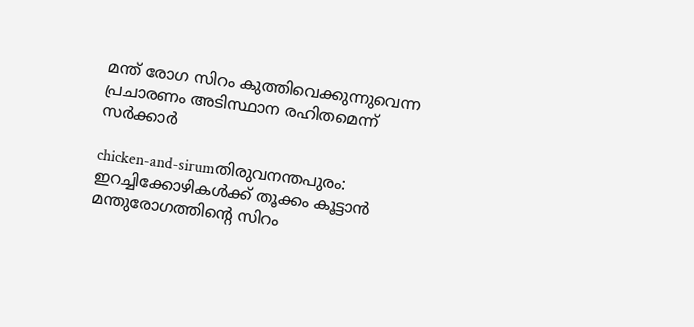മന്ത് രോഗ സിറം കുത്തിവെക്കുന്നുവെന്ന പ്രചാരണം അടിസ്ഥാന രഹിതമെന്ന് സര്‍ക്കാര്‍

chicken-and-sirumതിരുവനന്തപുരം: ഇറച്ചിക്കോഴികള്‍ക്ക് തൂക്കം കൂട്ടാന്‍ മന്തുരോഗത്തിന്റെ സിറം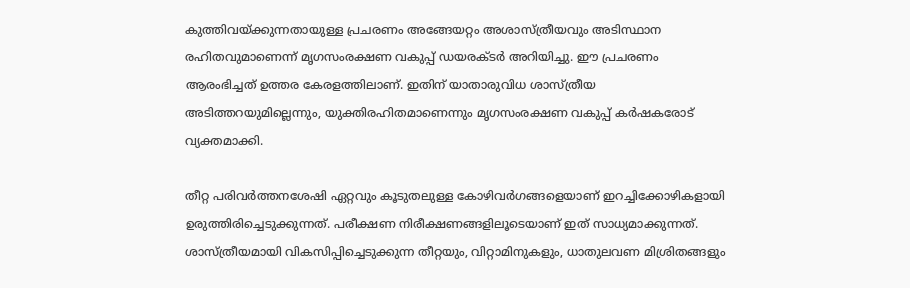കുത്തിവയ്ക്കുന്നതായുള്ള പ്രചരണം അങ്ങേയറ്റം അശാസ്ത്രീയവും അടിസ്ഥാന രഹിതവുമാണെന്ന് മൃഗസംരക്ഷണ വകുപ്പ് ഡയരക്ടര്‍ അറിയിച്ചു. ഈ പ്രചരണം ആരംഭിച്ചത് ഉത്തര കേരളത്തിലാണ്. ഇതിന് യാതാരുവിധ ശാസ്ത്രീയ അടിത്തറയുമില്ലെന്നും, യുക്തിരഹിതമാണെന്നും മൃഗസംരക്ഷണ വകുപ്പ് കര്‍ഷകരോട് വ്യക്തമാക്കി.

തീറ്റ പരിവര്‍ത്തനശേഷി ഏറ്റവും കൂടുതലുള്ള കോഴിവര്‍ഗങ്ങളെയാണ് ഇറച്ചിക്കോഴികളായി ഉരുത്തിരിച്ചെടുക്കുന്നത്. പരീക്ഷണ നിരീക്ഷണങ്ങളിലൂടെയാണ് ഇത് സാധ്യമാക്കുന്നത്. ശാസ്ത്രീയമായി വികസിപ്പിച്ചെടുക്കുന്ന തീറ്റയും, വിറ്റാമിനുകളും, ധാതുലവണ മിശ്രിതങ്ങളും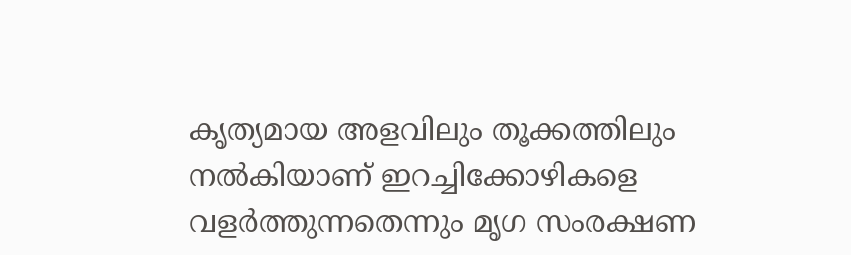കൃത്യമായ അളവിലും തൂക്കത്തിലും നല്‍കിയാണ് ഇറച്ചിക്കോഴികളെ വളര്‍ത്തുന്നതെന്നും മൃഗ സംരക്ഷണ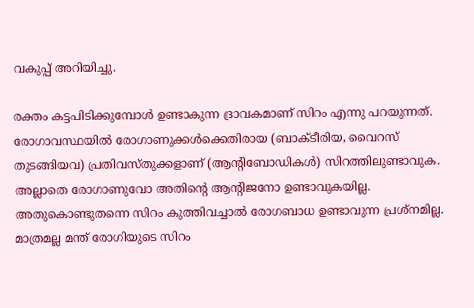വകുപ്പ് അറിയിച്ചു.

രക്തം കട്ടപിടിക്കുമ്പോള്‍ ഉണ്ടാകുന്ന ദ്രാവകമാണ് സിറം എന്നു പറയുന്നത്. രോഗാവസ്ഥയില്‍ രോഗാണുക്കള്‍ക്കെതിരായ (ബാക്ടീരിയ, വൈറസ് തുടങ്ങിയവ) പ്രതിവസ്തുക്കളാണ് (ആന്റിബോഡികള്‍) സിറത്തിലുണ്ടാവുക. അല്ലാതെ രോഗാണുവോ അതിന്റെ ആന്റിജനോ ഉണ്ടാവുകയില്ല. അതുകൊണ്ടുതന്നെ സിറം കുത്തിവച്ചാല്‍ രോഗബാധ ഉണ്ടാവുന്ന പ്രശ്‌നമില്ല. മാത്രമല്ല മന്ത് രോഗിയുടെ സിറം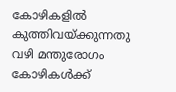കോഴികളില്‍ കുത്തിവയ്ക്കുന്നതു വഴി മന്തുരോഗം കോഴികള്‍ക്ക്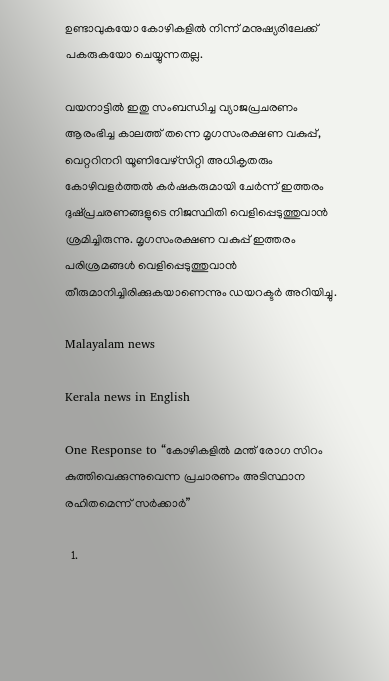ഉണ്ടാവുകയോ കോഴികളില്‍ നിന്ന് മനുഷ്യരിലേക്ക് പകരുകയോ ചെയ്യുന്നതല്ല.

വയനാട്ടില്‍ ഇതു സംബന്ധിച്ച വ്യാജപ്രചരണം ആരംഭിച്ച കാലത്ത് തന്നെ മൃഗസംരക്ഷണ വകുപ്പ്, വെറ്ററിനറി യൂണിവേഴ്‌സിറ്റി അധികൃതരും കോഴിവളര്‍ത്തല്‍ കര്‍ഷകരുമായി ചേര്‍ന്ന് ഇത്തരം ദുഷ്പ്രചരണങ്ങളുടെ നിജസ്ഥിതി വെളിപ്പെടുത്തുവാന്‍ ശ്രമിച്ചിരുന്നു. മൃഗസംരക്ഷണ വകുപ്പ് ഇത്തരം പരിശ്രമങ്ങള്‍ വെളിപ്പെടുത്തുവാന്‍ തീരുമാനിച്ചിരിക്കുകയാണെന്നും ഡയറക്ടര്‍ അറിയിച്ചു.

Malayalam news

Kerala news in English

One Response to “കോഴികളില്‍ മന്ത് രോഗ സിറം കുത്തിവെക്കുന്നുവെന്ന പ്രചാരണം അടിസ്ഥാന രഹിതമെന്ന് സര്‍ക്കാര്‍”

  1.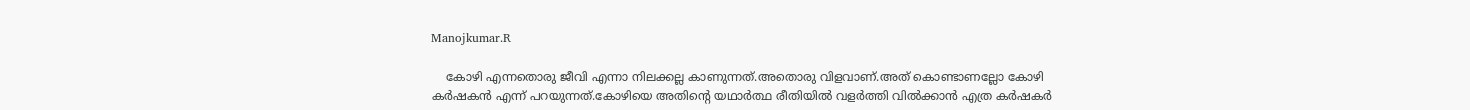Manojkumar.R

    കോഴി എന്നതൊരു ജീവി എന്നാ നിലക്കല്ല കാണുന്നത്.അതൊരു വിളവാണ്.അത് കൊണ്ടാണല്ലോ കോഴി കര്‍ഷകന്‍ എന്ന് പറയുന്നത്.കോഴിയെ അതിന്റെ യഥാര്‍ത്ഥ രീതിയില്‍ വളര്‍ത്തി വില്‍ക്കാന്‍ എത്ര കര്‍ഷകര്‍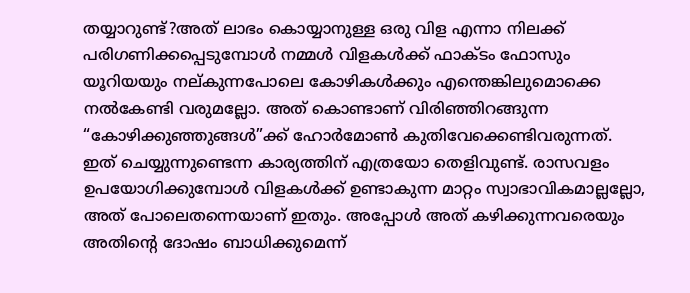തയ്യാറുണ്ട്?അത് ലാഭം കൊയ്യാനുള്ള ഒരു വിള എന്നാ നിലക്ക് പരിഗണിക്കപ്പെടുമ്പോള്‍ നമ്മള്‍ വിളകള്‍ക്ക് ഫാക്ടം ഫോസും യൂറിയയും നല്കുന്നപോലെ കോഴികള്‍ക്കും എന്തെങ്കിലുമൊക്കെ നല്‍കേണ്ടി വരുമല്ലോ. അത് കൊണ്ടാണ് വിരിഞ്ഞിറങ്ങുന്ന “കോഴിക്കുഞ്ഞുങ്ങള്‍”ക്ക് ഹോര്‍മോണ്‍ കുതിവേക്കെണ്ടിവരുന്നത്‌. ഇത് ചെയ്യുന്നുണ്ടെന്ന കാര്യത്തിന് എത്രയോ തെളിവുണ്ട്. രാസവളം ഉപയോഗിക്കുമ്പോള്‍ വിളകള്‍ക്ക് ഉണ്ടാകുന്ന മാറ്റം സ്വാഭാവികമാല്ലല്ലോ, അത് പോലെതന്നെയാണ് ഇതും. അപ്പോള്‍ അത് കഴിക്കുന്നവരെയും അതിന്റെ ദോഷം ബാധിക്കുമെന്ന്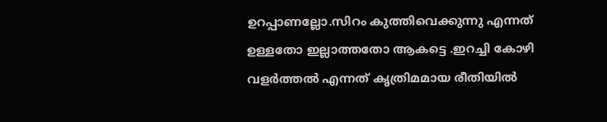ഉറപ്പാണല്ലോ.സിറം കുത്തിവെക്കുന്നു എന്നത് ഉള്ളതോ ഇല്ലാത്തതോ ആകട്ടെ .ഇറച്ചി കോഴി വളര്‍ത്തല്‍ എന്നത് കൃത്രിമമായ രീതിയില്‍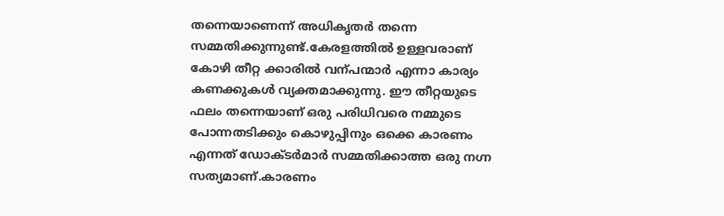തന്നെയാണെന്ന് അധികൃതര്‍ തന്നെ സമ്മതിക്കുന്നുണ്ട്.കേരളത്തില്‍ ഉള്ളവരാണ് കോഴി തീറ്റ ക്കാരില്‍ വന്പന്മാര്‍ എന്നാ കാര്യം കണക്കുകള്‍ വ്യക്തമാക്കുന്നു. ഈ തീറ്റയുടെ ഫലം തന്നെയാണ് ഒരു പരിധിവരെ നമ്മുടെ പോന്നതടിക്കും കൊഴുപ്പിനും ഒക്കെ കാരണം എന്നത് ഡോക്ടര്‍മാര്‍ സമ്മതിക്കാത്ത ഒരു നഗ്ന സത്യമാണ്.കാരണം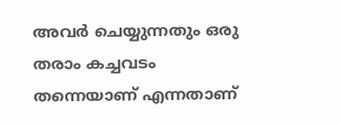അവര്‍ ചെയ്യുന്നതും ഒരു തരാം കച്ചവടം തന്നെയാണ് എന്നതാണ്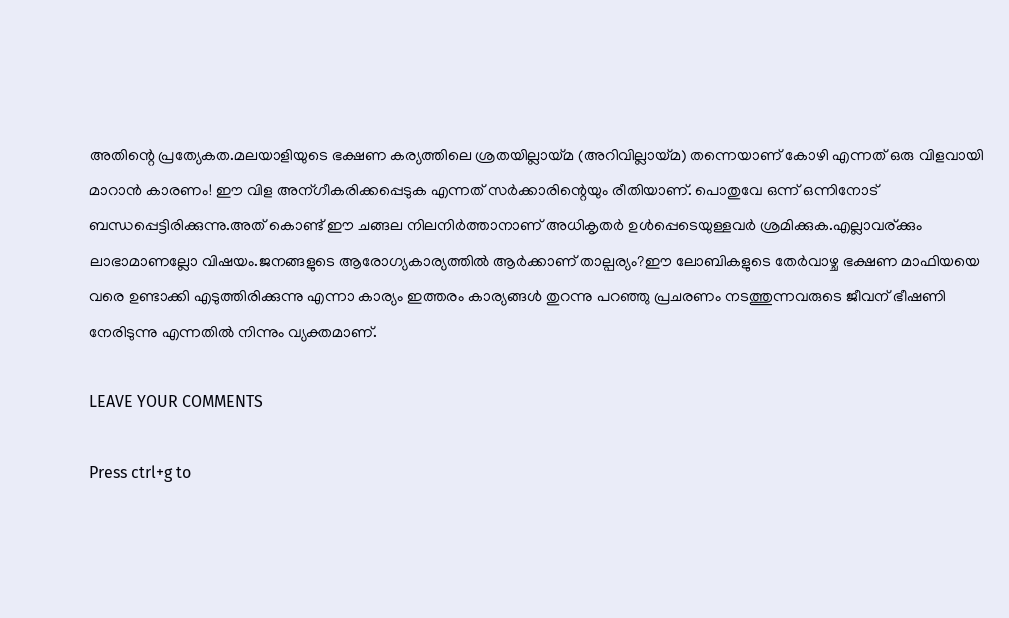അതിന്റെ പ്രത്യേകത.മലയാളിയുടെ ഭക്ഷണ കര്യത്തിലെ ശ്രതയില്ലായ്മ (അറിവില്ലായ്മ) തന്നെയാണ് കോഴി എന്നത് ഒരു വിളവായി മാറാന്‍ കാരണം! ഈ വിള അന്ഗീകരിക്കപ്പെടുക എന്നത് സര്‍ക്കാരിന്റെയും രീതിയാണ്. പൊതുവേ ഒന്ന് ഒന്നിനോട് ബന്ധപ്പെട്ടിരിക്കുന്നു.അത് കൊണ്ട് ഈ ചങ്ങല നിലനിര്‍ത്താനാണ് അധികൃതര്‍ ഉള്‍പ്പെടെയുള്ളവര്‍ ശ്രമിക്കുക.എല്ലാവര്ക്കും ലാഭാമാണല്ലോ വിഷയം.ജനങ്ങളുടെ ആരോഗ്യകാര്യത്തില്‍ ആര്‍ക്കാണ് താല്പര്യം?ഈ ലോബികളുടെ തേര്‍വാഴ്ച ഭക്ഷണ മാഫിയയെ വരെ ഉണ്ടാക്കി എടുത്തിരിക്കുന്നു എന്നാ കാര്യം ഇത്തരം കാര്യങ്ങള്‍ തുറന്നു പറഞ്ഞു പ്രചരണം നടത്തുന്നവരുടെ ജീവന് ഭീഷണി നേരിടുന്നു എന്നതില്‍ നിന്നും വ്യക്തമാണ്.

LEAVE YOUR COMMENTS

Press ctrl+g to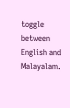toggle between English and Malayalam.